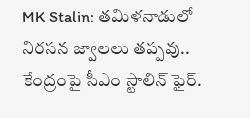MK Stalin: తమిళనాడులో నిరసన జ్వాలలు తప్పవు.. కేంద్రంపై సీఎం స్టాలిన్ ఫైర్.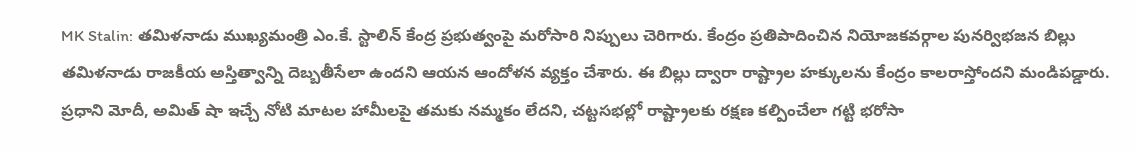MK Stalin: తమిళనాడు ముఖ్యమంత్రి ఎం.కే. స్టాలిన్ కేంద్ర ప్రభుత్వంపై మరోసారి నిప్పులు చెరిగారు. కేంద్రం ప్రతిపాదించిన నియోజకవర్గాల పునర్విభజన బిల్లు తమిళనాడు రాజకీయ అస్తిత్వాన్ని దెబ్బతీసేలా ఉందని ఆయన ఆందోళన వ్యక్తం చేశారు. ఈ బిల్లు ద్వారా రాష్ట్రాల హక్కులను కేంద్రం కాలరాస్తోందని మండిపడ్డారు. ప్రధాని మోదీ, అమిత్ షా ఇచ్చే నోటి మాటల హామీలపై తమకు నమ్మకం లేదని, చట్టసభల్లో రాష్ట్రాలకు రక్షణ కల్పించేలా గట్టి భరోసా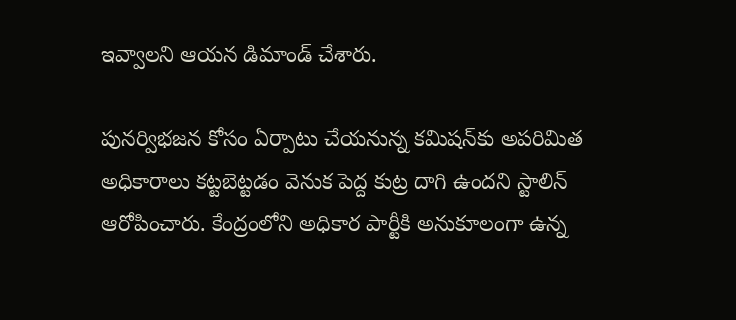ఇవ్వాలని ఆయన డిమాండ్ చేశారు.

పునర్విభజన కోసం ఏర్పాటు చేయనున్న కమిషన్‌కు అపరిమిత అధికారాలు కట్టబెట్టడం వెనుక పెద్ద కుట్ర దాగి ఉందని స్టాలిన్ ఆరోపించారు. కేంద్రంలోని అధికార పార్టీకి అనుకూలంగా ఉన్న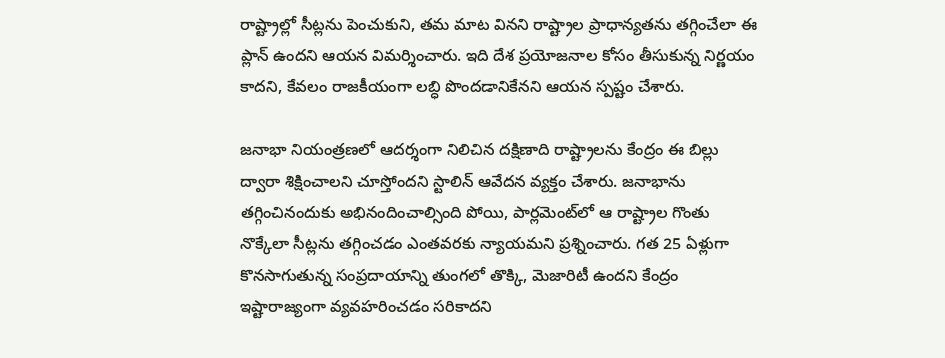రాష్ట్రాల్లో సీట్లను పెంచుకుని, తమ మాట వినని రాష్ట్రాల ప్రాధాన్యతను తగ్గించేలా ఈ ప్లాన్ ఉందని ఆయన విమర్శించారు. ఇది దేశ ప్రయోజనాల కోసం తీసుకున్న నిర్ణయం కాదని, కేవలం రాజకీయంగా లబ్ధి పొందడానికేనని ఆయన స్పష్టం చేశారు.

జనాభా నియంత్రణలో ఆదర్శంగా నిలిచిన దక్షిణాది రాష్ట్రాలను కేంద్రం ఈ బిల్లు ద్వారా శిక్షించాలని చూస్తోందని స్టాలిన్ ఆవేదన వ్యక్తం చేశారు. జనాభాను తగ్గించినందుకు అభినందించాల్సింది పోయి, పార్లమెంట్‌లో ఆ రాష్ట్రాల గొంతు నొక్కేలా సీట్లను తగ్గించడం ఎంతవరకు న్యాయమని ప్రశ్నించారు. గత 25 ఏళ్లుగా కొనసాగుతున్న సంప్రదాయాన్ని తుంగలో తొక్కి, మెజారిటీ ఉందని కేంద్రం ఇష్టారాజ్యంగా వ్యవహరించడం సరికాదని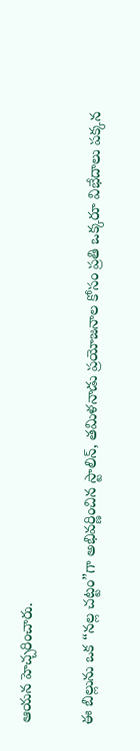ఆయన హెచ్చరించారు.

ఈ బిల్లును ఒక “నల్ల చట్టం”గా అభివర్ణించిన స్టాలిన్, తమిళనాడు ప్రయోజనాల కోసం ప్రతి ఒక్కరూ విభేదాలు పక్కన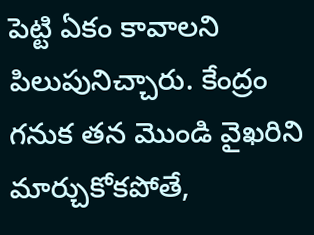పెట్టి ఏకం కావాలని పిలుపునిచ్చారు. కేంద్రం గనుక తన మొండి వైఖరిని మార్చుకోకపోతే,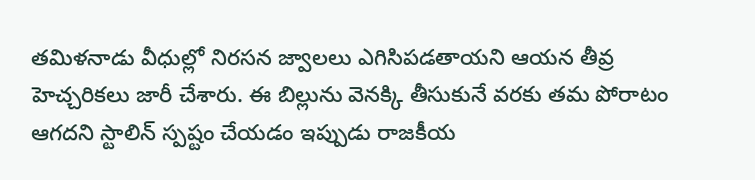తమిళనాడు వీధుల్లో నిరసన జ్వాలలు ఎగిసిపడతాయని ఆయన తీవ్ర హెచ్చరికలు జారీ చేశారు. ఈ బిల్లును వెనక్కి తీసుకునే వరకు తమ పోరాటం ఆగదని స్టాలిన్ స్పష్టం చేయడం ఇప్పుడు రాజకీయ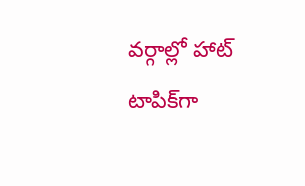వర్గాల్లో హాట్ టాపిక్‌గా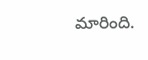మారింది.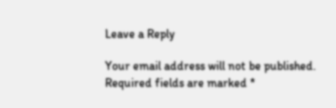Leave a Reply

Your email address will not be published. Required fields are marked *